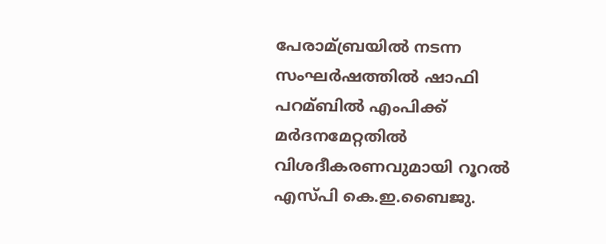പേരാമ്ബ്രയില്‍ നടന്ന സംഘർഷത്തില്‍ ഷാഫി പറമ്ബില്‍ എംപിക്ക് മർദനമേറ്റതില്‍ വിശദീകരണവുമായി റൂറല്‍ എസ്പി കെ.ഇ.ബൈജു.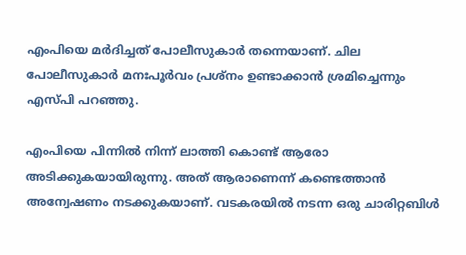എംപിയെ മർദിച്ചത് പോലീസുകാർ തന്നെയാണ്. ചില പോലീസുകാർ മനഃപൂർവം പ്രശ്നം ഉണ്ടാക്കാൻ ശ്രമിച്ചെന്നും എസ്പി പറഞ്ഞു.

എംപിയെ പിന്നില്‍ നിന്ന് ലാത്തി കൊണ്ട് ആരോ അടിക്കുകയായിരുന്നു. അത് ആരാണെന്ന് കണ്ടെത്താൻ അന്വേഷണം നടക്കുകയാണ്. വടകരയില്‍ നടന്ന ഒരു ചാരിറ്റബിള്‍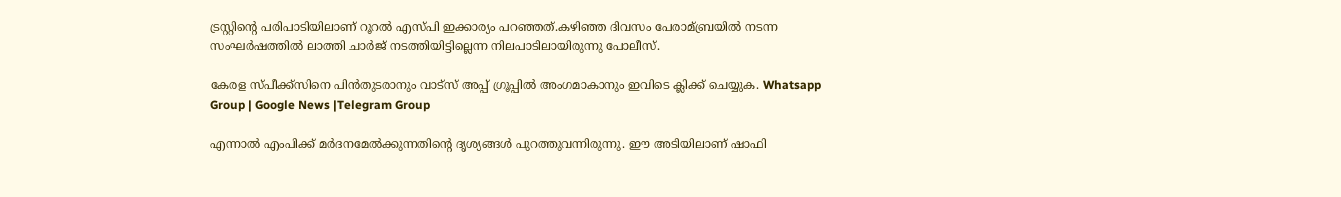ട്രസ്റ്റിന്‍റെ പരിപാടിയിലാണ് റൂറല്‍ എസ്പി ഇക്കാര്യം പറഞ്ഞത്.കഴിഞ്ഞ ദിവസം പേരാമ്ബ്രയില്‍ നടന്ന സംഘർഷത്തില്‍ ലാത്തി ചാർജ് നടത്തിയിട്ടില്ലെന്ന നിലപാടിലായിരുന്നു പോലീസ്.

കേരള സ്പീക്ക്സിനെ പിൻതുടരാനും വാട്സ് അപ്പ് ഗ്രൂപ്പിൽ അംഗമാകാനും ഇവിടെ ക്ലിക്ക് ചെയ്യുക. Whatsapp Group | Google News |Telegram Group

എന്നാല്‍ എംപിക്ക് മർദനമേല്‍ക്കുന്നതിന്‍റെ ദൃശ്യങ്ങള്‍ പുറത്തുവന്നിരുന്നു. ഈ അടിയിലാണ് ഷാഫി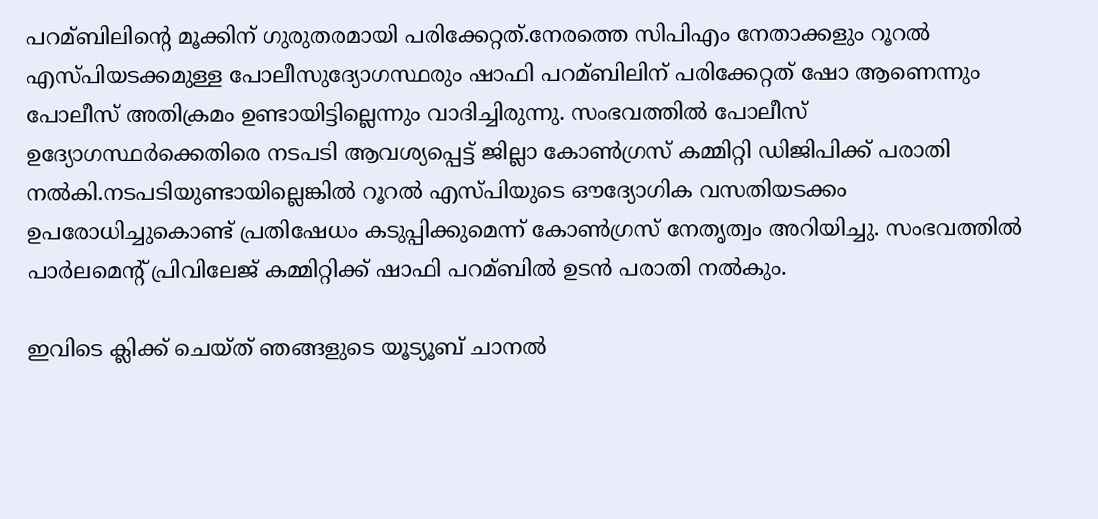പറമ്ബിലിന്‍റെ മൂക്കിന് ഗുരുതരമായി പരിക്കേറ്റത്.നേരത്തെ സിപിഎം നേതാക്കളും റൂറല്‍ എസ്പിയടക്കമുള്ള പോലീസുദ്യോഗസ്ഥരും ഷാഫി പറമ്ബിലിന് പരിക്കേറ്റത് ഷോ ആണെന്നും പോലീസ് അതിക്രമം ഉണ്ടായിട്ടില്ലെന്നും വാദിച്ചിരുന്നു. സംഭവത്തില്‍ പോലീസ് ഉദ്യോഗസ്ഥർക്കെതിരെ നടപടി ആവശ്യപ്പെട്ട് ജില്ലാ കോണ്‍ഗ്രസ് കമ്മിറ്റി ഡിജിപിക്ക് പരാതി നല്‍കി.നടപടിയുണ്ടായില്ലെങ്കില്‍ റൂറല്‍ എസ്പിയുടെ ഔദ്യോഗിക വസതിയടക്കം ഉപരോധിച്ചുകൊണ്ട് പ്രതിഷേധം കടുപ്പിക്കുമെന്ന് കോണ്‍ഗ്രസ് നേതൃത്വം അറിയിച്ചു. സംഭവത്തില്‍ പാർലമെന്‍റ് പ്രിവിലേജ് കമ്മിറ്റിക്ക് ഷാഫി പറമ്ബില്‍ ഉടൻ പരാതി നല്‍കും.

ഇവിടെ ക്ലിക്ക് ചെയ്ത് ഞങ്ങളുടെ യൂട്യൂബ് ചാനൽ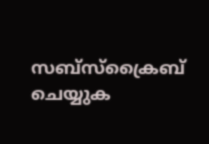സബ്സ്ക്രൈബ് ചെയ്യുക